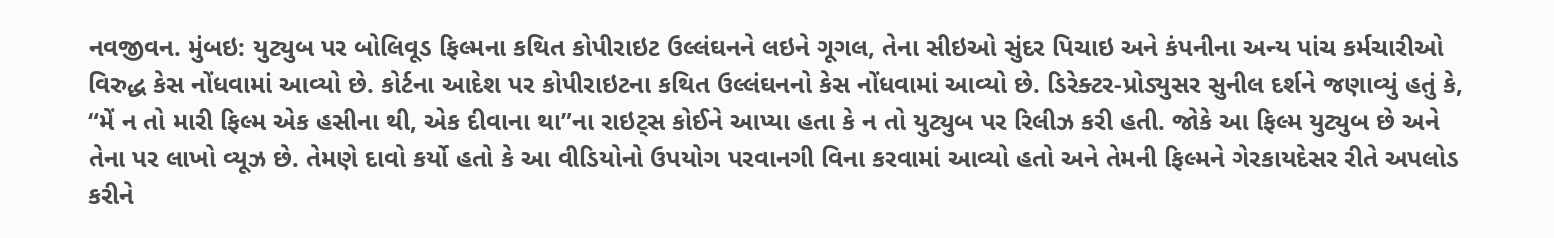નવજીવન. મુંબઇ: યુટ્યુબ પર બોલિવૂડ ફિલ્મના કથિત કોપીરાઇટ ઉલ્લંઘનને લઇને ગૂગલ, તેના સીઇઓ સુંદર પિચાઇ અને કંપનીના અન્ય પાંચ કર્મચારીઓ વિરુદ્ધ કેસ નોંધવામાં આવ્યો છે. કોર્ટના આદેશ પર કોપીરાઇટના કથિત ઉલ્લંઘનનો કેસ નોંધવામાં આવ્યો છે. ડિરેક્ટર-પ્રોડ્યુસર સુનીલ દર્શને જણાવ્યું હતું કે, “મેં ન તો મારી ફિલ્મ એક હસીના થી, એક દીવાના થા”ના રાઇટ્સ કોઈને આપ્યા હતા કે ન તો યુટ્યુબ પર રિલીઝ કરી હતી. જોકે આ ફિલ્મ યુટ્યુબ છે અને તેના પર લાખો વ્યૂઝ છે. તેમણે દાવો કર્યો હતો કે આ વીડિયોનો ઉપયોગ પરવાનગી વિના કરવામાં આવ્યો હતો અને તેમની ફિલ્મને ગેરકાયદેસર રીતે અપલોડ કરીને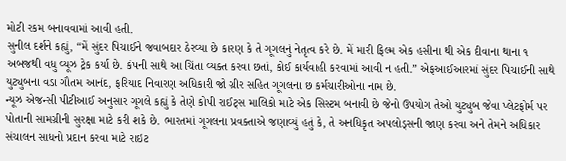મોટી રકમ બનાવવામાં આવી હતી.
સુનીલ દર્શને કહ્યું, “મેં સુંદર પિચાઈને જવાબદાર ઠેરવ્યા છે કારણ કે તે ગૂગલનું નેતૃત્વ કરે છે. મેં મારી ફિલ્મ એક હસીના થી એક દીવાના થાના ૧ અબજથી વધુ વ્યૂઝ ટ્રેક કર્યા છે. કંપની સાથે આ ચિંતા વ્યક્ત કરવા છતાં, કોઈ કાર્યવાહી કરવામાં આવી ન હતી.” એફઆઈઆરમાં સુંદર પિચાઈની સાથે યુટ્યુબના વડા ગૌતમ આનંદ, ફરિયાદ નિવારણ અધિકારી જો ગ્રીર સહિત ગૂગલના છ કર્મચારીઓના નામ છે.
ન્યૂઝ એજન્સી પીટીઆઈ અનુસાર ગૂગલે કહ્યું કે તેણે કોપી રાઈટ્સ માલિકો માટે એક સિસ્ટમ બનાવી છે જેનો ઉપયોગ તેઓ યુટ્યુબ જેવા પ્લેટફોર્મ પર પોતાની સામગ્રીની સુરક્ષા માટે કરી શકે છે. ભારતમાં ગૂગલના પ્રવક્તાએ જણાવ્યું હતું કે, તે અનધિકૃત અપલોડ્સની જાણ કરવા અને તેમને અધિકાર સંચાલન સાધનો પ્રદાન કરવા માટે રાઇટ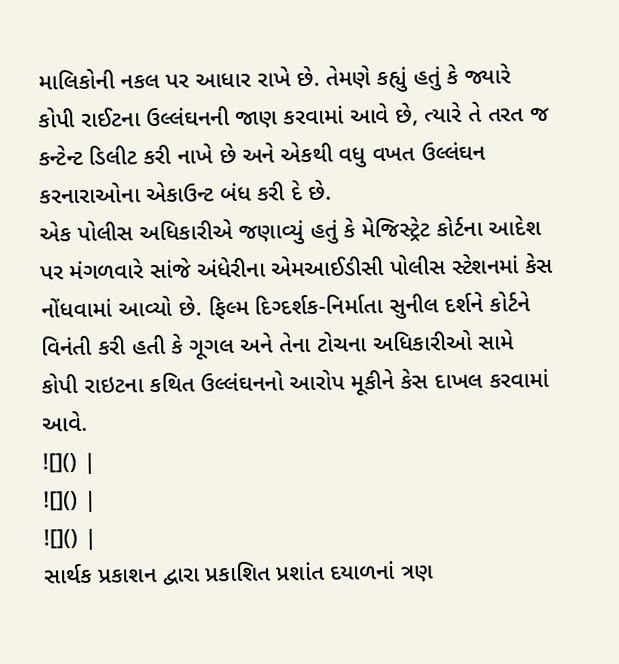માલિકોની નકલ પર આધાર રાખે છે. તેમણે કહ્યું હતું કે જ્યારે કોપી રાઈટના ઉલ્લંઘનની જાણ કરવામાં આવે છે, ત્યારે તે તરત જ કન્ટેન્ટ ડિલીટ કરી નાખે છે અને એકથી વધુ વખત ઉલ્લંઘન કરનારાઓના એકાઉન્ટ બંધ કરી દે છે.
એક પોલીસ અધિકારીએ જણાવ્યું હતું કે મેજિસ્ટ્રેટ કોર્ટના આદેશ પર મંગળવારે સાંજે અંધેરીના એમઆઈડીસી પોલીસ સ્ટેશનમાં કેસ નોંધવામાં આવ્યો છે. ફિલ્મ દિગ્દર્શક-નિર્માતા સુનીલ દર્શને કોર્ટને વિનંતી કરી હતી કે ગૂગલ અને તેના ટોચના અધિકારીઓ સામે કોપી રાઇટના કથિત ઉલ્લંઘનનો આરોપ મૂકીને કેસ દાખલ કરવામાં આવે.
![]() |
![]() |
![]() |
સાર્થક પ્રકાશન દ્વારા પ્રકાશિત પ્રશાંત દયાળનાં ત્રણ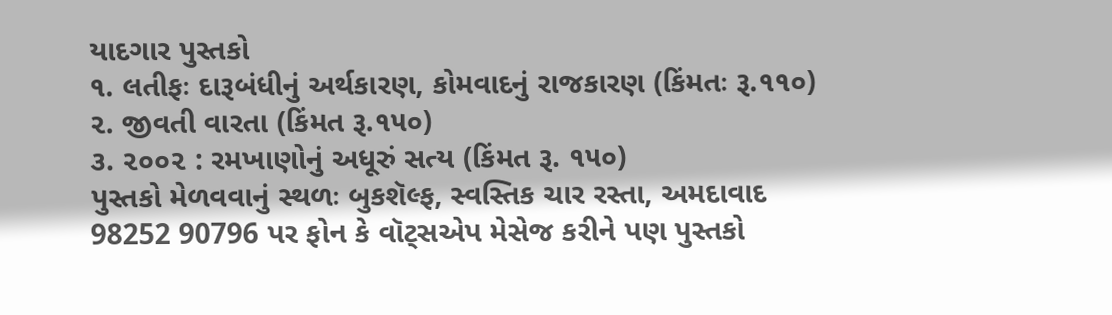યાદગાર પુસ્તકો
૧. લતીફઃ દારૂબંધીનું અર્થકારણ, કોમવાદનું રાજકારણ (કિંમતઃ રૂ.૧૧૦)
૨. જીવતી વારતા (કિંમત રૂ.૧૫૦)
૩. ૨૦૦૨ : રમખાણોનું અધૂરું સત્ય (કિંમત રૂ. ૧૫૦)
પુસ્તકો મેળવવાનું સ્થળઃ બુકશૅલ્ફ, સ્વસ્તિક ચાર રસ્તા, અમદાવાદ
98252 90796 પર ફોન કે વૉટ્સએપ મેસેજ કરીને પણ પુસ્તકો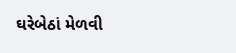ઘરેબેઠાં મેળવી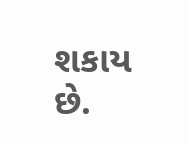શકાય છે.